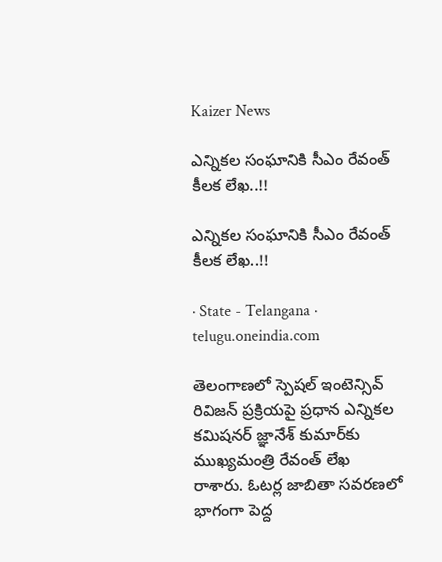Kaizer News

ఎన్నికల సంఘానికి సీఎం రేవంత్ కీలక లేఖ..!!

ఎన్నికల సంఘానికి సీఎం రేవంత్ కీలక లేఖ..!!

· State - Telangana · telugu.oneindia.com

తెలంగాణలో స్పెషల్ ఇంటెన్సివ్ రివిజన్ ప్రక్రియపై ప్రధాన ఎన్నికల కమిషనర్ జ్ఞానేశ్ కుమార్‌కు ముఖ్యమంత్రి రేవంత్ లేఖ రాశారు. ఓటర్ల జాబితా సవరణలో భాగంగా పెద్ద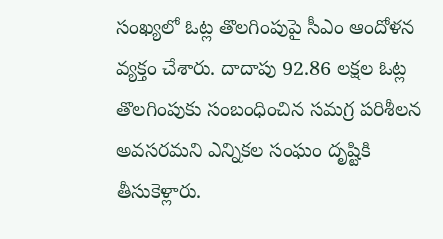సంఖ్యలో ఓట్ల తొలగింపుపై సీఎం ఆందోళన వ్యక్తం చేశారు. దాదాపు 92.86 లక్షల ఓట్ల తొలగింపుకు సంబంధించిన సమగ్ర పరిశీలన అవసరమని ఎన్నికల సంఘం దృష్టికి తీసుకెళ్లారు.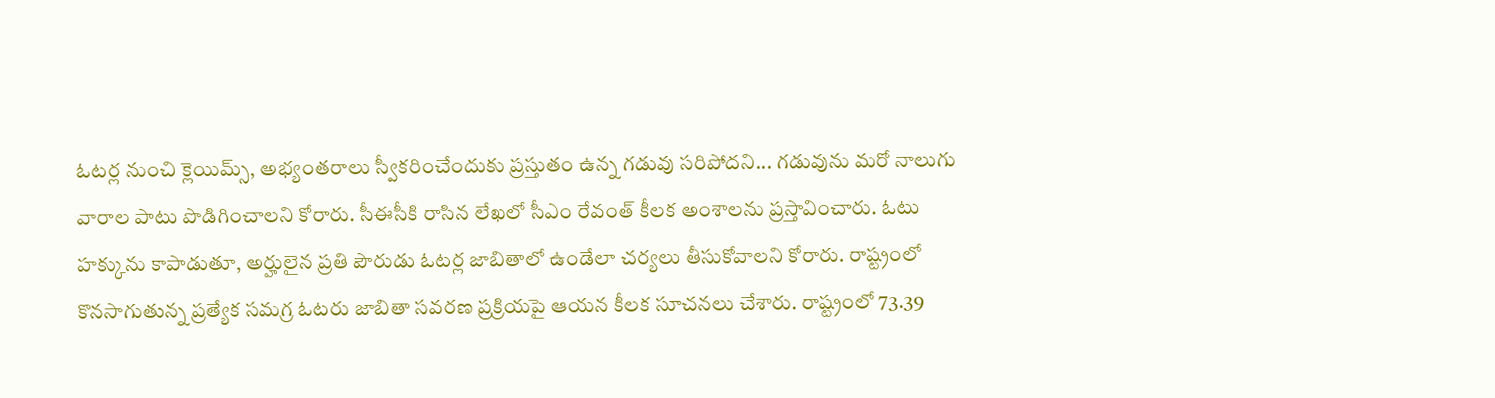ఓటర్ల నుంచి క్లెయిమ్స్, అభ్యంతరాలు స్వీకరించేందుకు ప్రస్తుతం ఉన్న గడువు సరిపోదని... గడువును మరో నాలుగు వారాల పాటు పొడిగించాలని కోరారు. సీఈసీకి రాసిన లేఖలో సీఎం రేవంత్ కీలక అంశాలను ప్రస్తావించారు. ఓటు హక్కును కాపాడుతూ, అర్హులైన ప్రతి పౌరుడు ఓటర్ల జాబితాలో ఉండేలా చర్యలు తీసుకోవాలని కోరారు. రాష్ట్రంలో కొనసాగుతున్న ప్రత్యేక సమగ్ర ఓటరు జాబితా సవరణ ప్రక్రియపై ఆయన కీలక సూచనలు చేశారు. రాష్ట్రంలో 73.39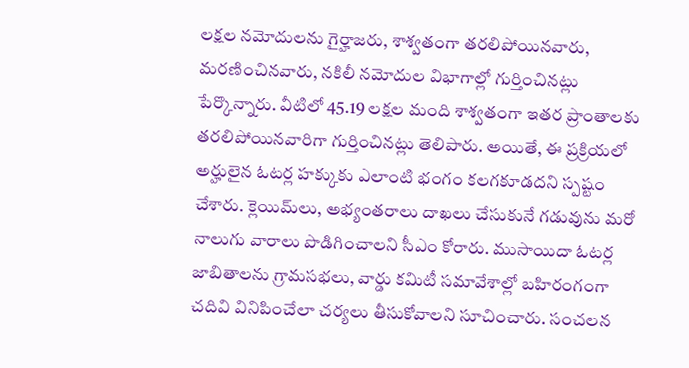లక్షల నమోదులను గైర్హాజరు, శాశ్వతంగా తరలిపోయినవారు, మరణించినవారు, నకిలీ నమోదుల విభాగాల్లో గుర్తించినట్లు పేర్కొన్నారు. వీటిలో 45.19 లక్షల మంది శాశ్వతంగా ఇతర ప్రాంతాలకు తరలిపోయినవారిగా గుర్తించినట్లు తెలిపారు. అయితే, ఈ ప్రక్రియలో అర్హులైన ఓటర్ల హక్కుకు ఎలాంటి భంగం కలగకూడదని స్పష్టం చేశారు. క్లెయిమ్‌లు, అభ్యంతరాలు దాఖలు చేసుకునే గడువును మరో నాలుగు వారాలు పొడిగించాలని సీఎం కోరారు. ముసాయిదా ఓటర్ల జాబితాలను గ్రామసభలు, వార్డు కమిటీ సమావేశాల్లో బహిరంగంగా చదివి వినిపించేలా చర్యలు తీసుకోవాలని సూచించారు. సంచలన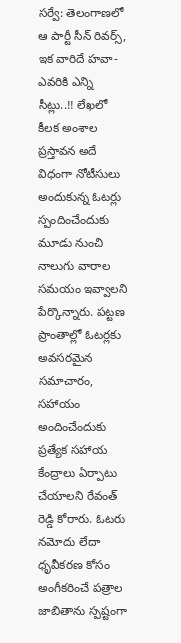సర్వే: తెలంగాణలో ఆ పార్టీ సీన్ రివర్స్, ఇక వారిదే హవా- ఎవరికి ఎన్ని సీట్లు..!! లేఖలో కీలక అంశాల ప్రస్తావన అదే విధంగా నోటీసులు అందుకున్న ఓటర్లు స్పందించేందుకు మూడు నుంచి నాలుగు వారాల సమయం ఇవ్వాలని పేర్కొన్నారు. పట్టణ ప్రాంతాల్లో ఓటర్లకు అవసరమైన సమాచారం, సహాయం అందించేందుకు ప్రత్యేక సహాయ కేంద్రాలు ఏర్పాటు చేయాలని రేవంత్ రెడ్డి కోరారు. ఓటరు నమోదు లేదా ధృవీకరణ కోసం అంగీకరించే పత్రాల జాబితాను స్పష్టంగా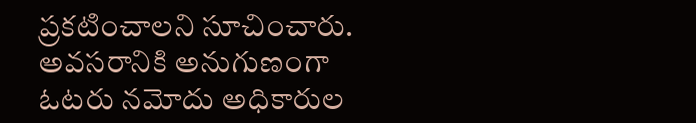ప్రకటించాలని సూచించారు. అవసరానికి అనుగుణంగా ఓటరు నమోదు అధికారుల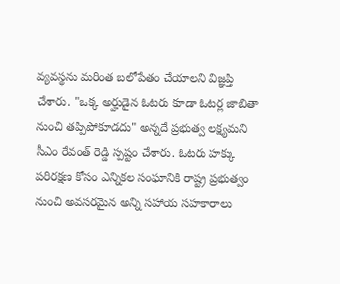వ్యవస్థను మరింత బలోపేతం చేయాలని విజ్ఞప్తి చేశారు. "ఒక్క అర్హుడైన ఓటరు కూడా ఓటర్ల జాబితా నుంచి తప్పిపోకూడదు" అన్నదే ప్రభుత్వ లక్ష్యమని సీఎం రేవంత్ రెడ్డి స్పష్టం చేశారు. ఓటరు హక్కు పరిరక్షణ కోసం ఎన్నికల సంఘానికి రాష్ట్ర ప్రభుత్వం నుంచి అవసరమైన అన్ని సహాయ సహకారాలు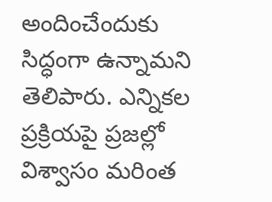అందించేందుకు సిద్ధంగా ఉన్నామని తెలిపారు. ఎన్నికల ప్రక్రియపై ప్రజల్లో విశ్వాసం మరింత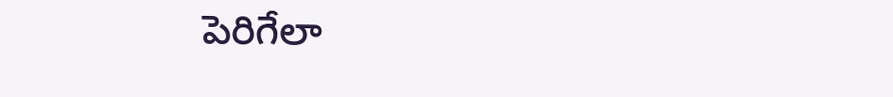పెరిగేలా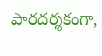పారదర్శకంగా,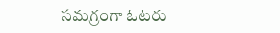సమగ్రంగా ఓటరు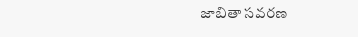జాబితా సవరణ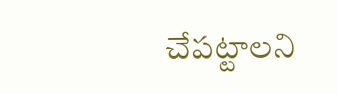చేపట్టాలని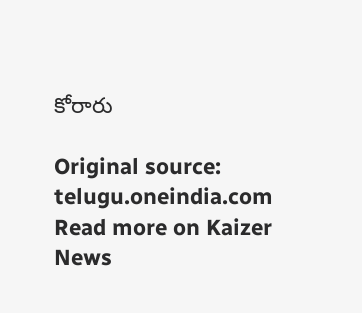కోరారు

Original source: telugu.oneindia.com
Read more on Kaizer News